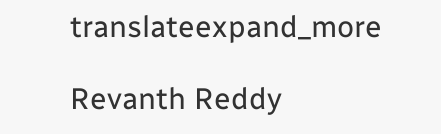translateexpand_more

Revanth Reddy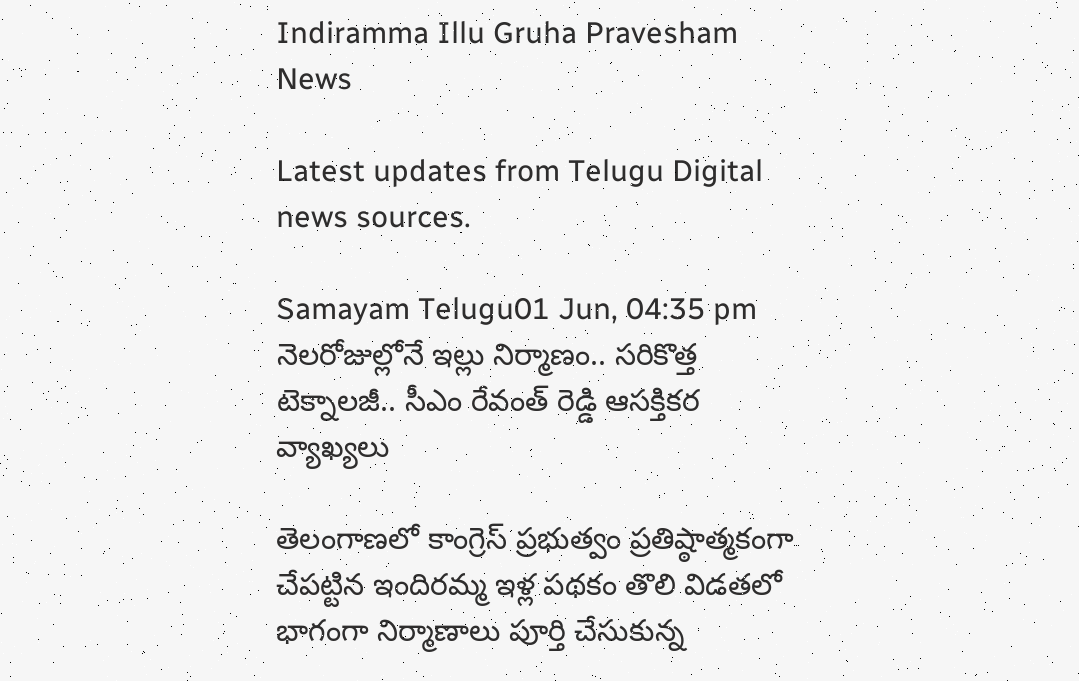Indiramma Illu Gruha Pravesham News

Latest updates from Telugu Digital news sources.

Samayam Telugu01 Jun, 04:35 pm
నెలరోజుల్లోనే ఇల్లు నిర్మాణం.. సరికొత్త టెక్నాలజీ.. సీఎం రేవంత్ రెడ్డి ఆసక్తికర వ్యాఖ్యలు

తెలంగాణలో కాంగ్రెస్ ప్రభుత్వం ప్రతిష్ఠాత్మకంగా చేపట్టిన ఇందిరమ్మ ఇళ్ల పథకం తొలి విడతలో భాగంగా నిర్మాణాలు పూర్తి చేసుకున్న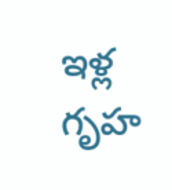ఇళ్ల గృహ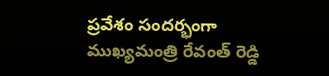ప్రవేశం సందర్భంగా ముఖ్యమంత్రి రేవంత్ రెడ్డి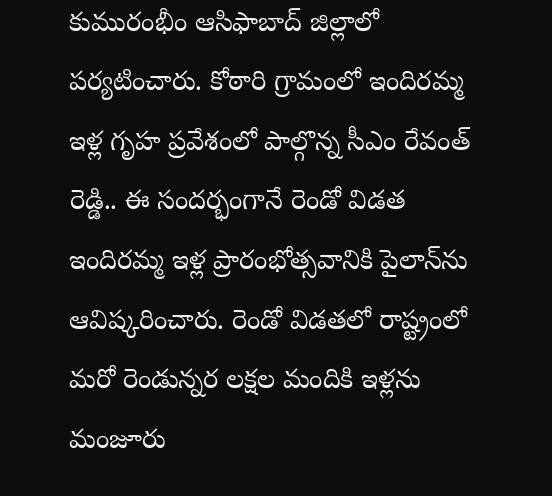కుమురంభీం ఆసిఫాబాద్‌ జిల్లాలో పర్యటించారు. కోఠారి గ్రామంలో ఇందిరమ్మ ఇళ్ల గృహ ప్రవేశంలో పాల్గొన్న సీఎం రేవంత్ రెడ్డి.. ఈ సందర్భంగానే రెండో విడత ఇందిరమ్మ ఇళ్ల ప్రారంభోత్సవానికి పైలాన్‌ను ఆవిష్కరించారు. రెండో విడతలో రాష్ట్రంలో మరో రెండున్నర లక్షల మందికి ఇళ్లను మంజూరు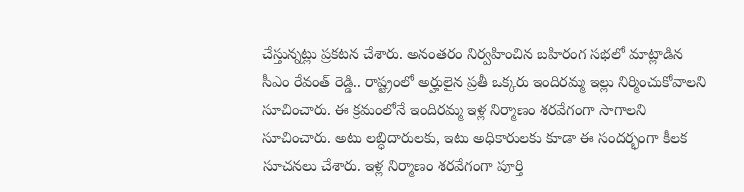చేస్తున్నట్లు ప్రకటన చేశారు. అనంతరం నిర్వహించిన బహిరంగ సభలో మాట్లాడిన సీఎం రేవంత్ రెడ్డి.. రాష్ట్రంలో అర్హులైన ప్రతీ ఒక్కరు ఇందిరమ్మ ఇల్లు నిర్మించుకోవాలని సూచించారు. ఈ క్రమంలోనే ఇందిరమ్మ ఇళ్ల నిర్మాణం శరవేగంగా సాగాలని సూచించారు. అటు లబ్ధిదారులకు, ఇటు అధికారులకు కూడా ఈ సందర్భంగా కీలక సూచనలు చేశారు. ఇళ్ల నిర్మాణం శరవేగంగా పూర్తి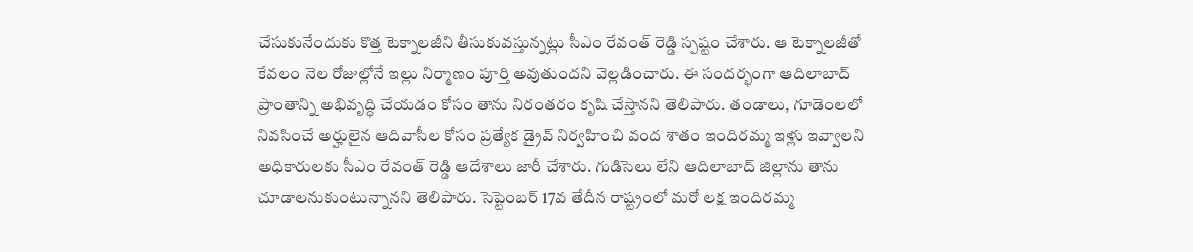చేసుకునేందుకు కొత్త టెక్నాలజీని తీసుకువస్తున్నట్లు సీఎం రేవంత్ రెడ్డి స్పష్టం చేశారు. ఆ టెక్నాలజీతో కేవలం నెల రోజుల్లోనే ఇల్లు నిర్మాణం పూర్తి అవుతుందని వెల్లడించారు. ఈ సందర్భంగా ఆదిలాబాద్‌ ప్రాంతాన్ని అభివృద్ధి చేయడం కోసం తాను నిరంతరం కృషి చేస్తానని తెలిపారు. తండాలు, గూడెంలలో నివసించే అర్హులైన ఆదివాసీల కోసం ప్రత్యేక డ్రైవ్‌ నిర్వహించి వంద శాతం ఇందిరమ్మ ఇళ్లు ఇవ్వాలని అధికారులకు సీఎం రేవంత్ రెడ్డి ఆదేశాలు జారీ చేశారు. గుడిసెలు లేని ఆదిలాబాద్‌ జిల్లాను తాను చూడాలనుకుంటున్నానని తెలిపారు. సెప్టెంబర్‌ 17వ తేదీన రాష్ట్రంలో మరో లక్ష ఇందిరమ్మ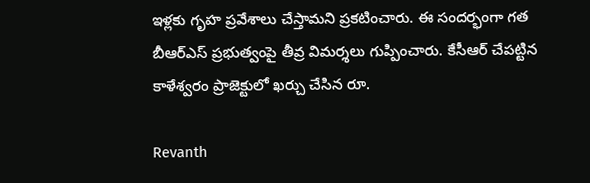ఇళ్లకు గృహ ప్రవేశాలు చేస్తామని ప్రకటించారు. ఈ సందర్భంగా గత బీఆర్ఎస్ ప్రభుత్వంపై తీవ్ర విమర్శలు గుప్పించారు. కేసీఆర్ చేపట్టిన కాళేశ్వరం ప్రాజెక్టులో ఖర్చు చేసిన రూ.

Revanth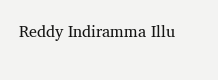Reddy Indiramma Illu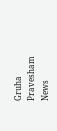Gruha Pravesham News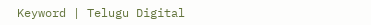Keyword | Telugu Digital